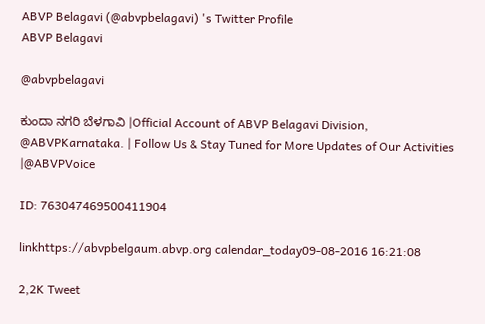ABVP Belagavi (@abvpbelagavi) 's Twitter Profile
ABVP Belagavi

@abvpbelagavi

ಕುಂದಾ ನಗರಿ ಬೆಳಗಾವಿ |Official Account of ABVP Belagavi Division, @ABVPKarnataka. | Follow Us & Stay Tuned for More Updates of Our Activities |@ABVPVoice

ID: 763047469500411904

linkhttps://abvpbelgaum.abvp.org calendar_today09-08-2016 16:21:08

2,2K Tweet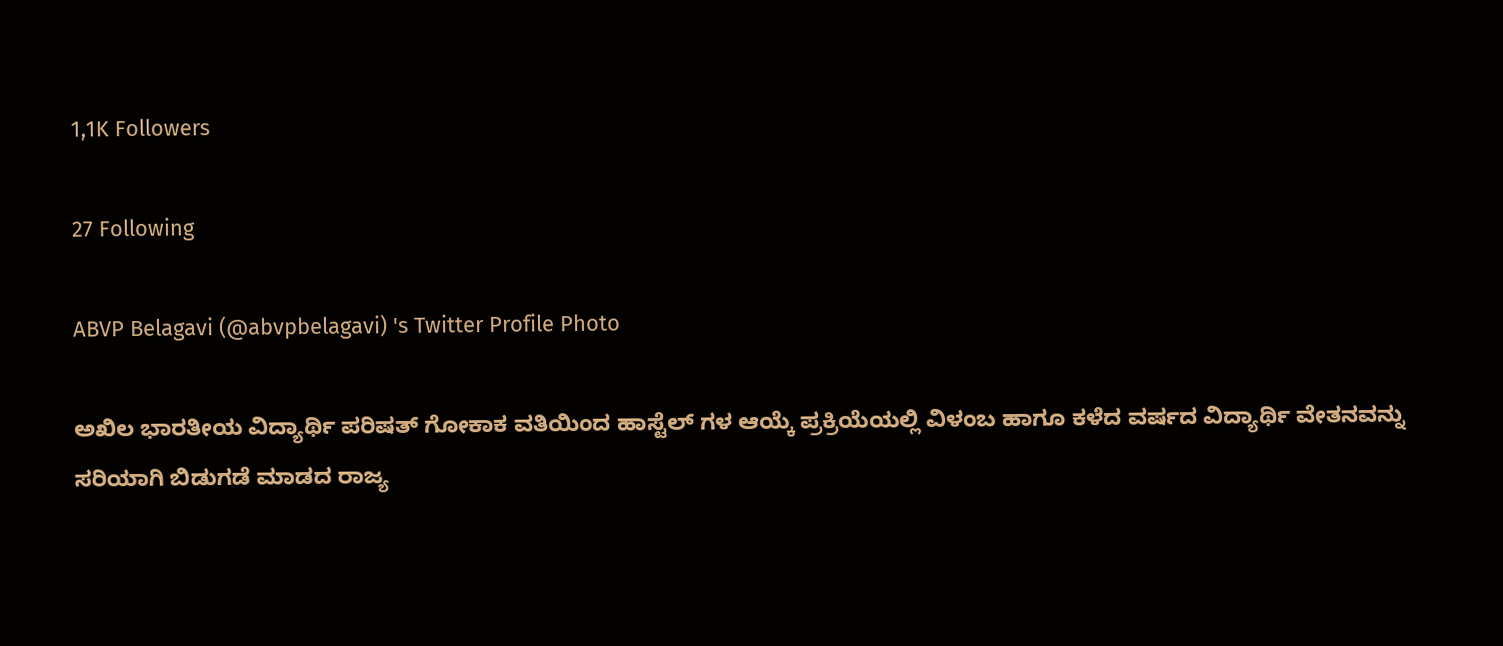1,1K Followers

27 Following

ABVP Belagavi (@abvpbelagavi) 's Twitter Profile Photo

ಅಖಿಲ ಭಾರತೀಯ ವಿದ್ಯಾರ್ಥಿ ಪರಿಷತ್ ಗೋಕಾಕ ವತಿಯಿಂದ ಹಾಸ್ಟೆಲ್ ಗಳ ಆಯ್ಕೆ ಪ್ರಕ್ರಿಯೆಯಲ್ಲಿ ವಿಳಂಬ ಹಾಗೂ ಕಳೆದ ವರ್ಷದ ವಿದ್ಯಾರ್ಥಿ ವೇತನವನ್ನು ಸರಿಯಾಗಿ ಬಿಡುಗಡೆ ಮಾಡದ ರಾಜ್ಯ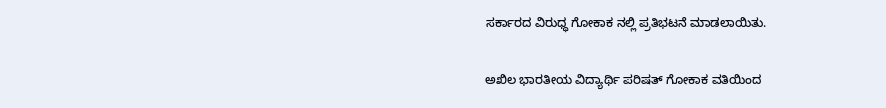ಸರ್ಕಾರದ ವಿರುಧ್ಧ ಗೋಕಾಕ ನಲ್ಲಿ ಪ್ರತಿಭಟನೆ ಮಾಡಲಾಯಿತು.

ಅಖಿಲ ಭಾರತೀಯ ವಿದ್ಯಾರ್ಥಿ ಪರಿಷತ್ ಗೋಕಾಕ ವತಿಯಿಂದ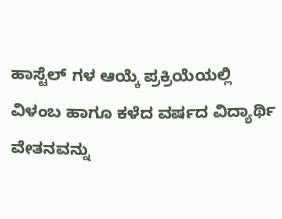ಹಾಸ್ಟೆಲ್ ಗಳ ಆಯ್ಕೆ ಪ್ರಕ್ರಿಯೆಯಲ್ಲಿ ವಿಳಂಬ ಹಾಗೂ ಕಳೆದ ವರ್ಷದ ವಿದ್ಯಾರ್ಥಿ ವೇತನವನ್ನು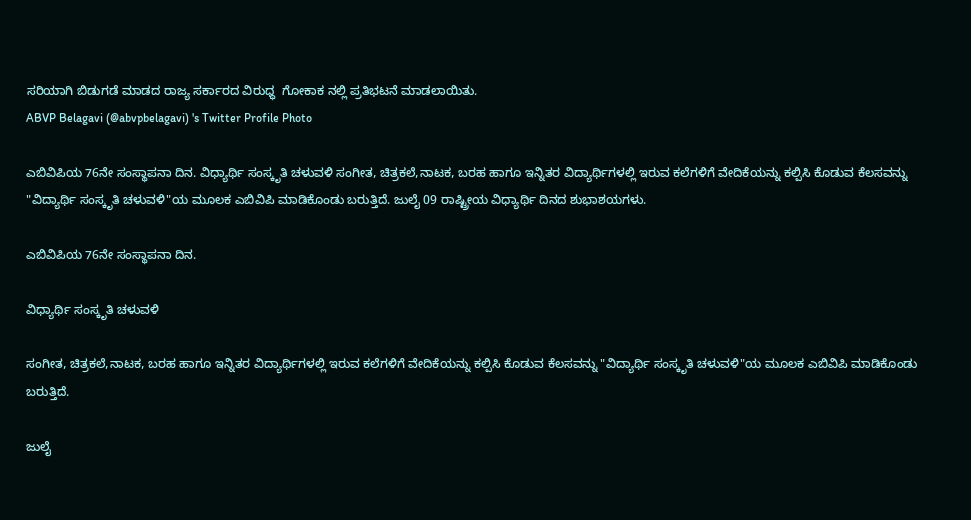ಸರಿಯಾಗಿ ಬಿಡುಗಡೆ ಮಾಡದ ರಾಜ್ಯ ಸರ್ಕಾರದ ವಿರುಧ್ಧ  ಗೋಕಾಕ ನಲ್ಲಿ ಪ್ರತಿಭಟನೆ ಮಾಡಲಾಯಿತು.
ABVP Belagavi (@abvpbelagavi) 's Twitter Profile Photo

ಎಬಿವಿಪಿಯ 76ನೇ ಸಂಸ್ಥಾಪನಾ ದಿನ. ವಿಧ್ಯಾರ್ಥಿ ಸಂಸ್ಕೃತಿ ಚಳುವಳಿ ಸಂಗೀತ, ಚಿತ್ರಕಲೆ,ನಾಟಕ, ಬರಹ ಹಾಗೂ ಇನ್ನಿತರ ವಿದ್ಯಾರ್ಥಿಗಳಲ್ಲಿ ಇರುವ ಕಲೆಗಳಿಗೆ ವೇದಿಕೆಯನ್ನು ಕಲ್ಪಿಸಿ ಕೊಡುವ ಕೆಲಸವನ್ನು "ವಿದ್ಯಾರ್ಥಿ ಸಂಸ್ಕೃತಿ ಚಳುವಳಿ"ಯ ಮೂಲಕ ಎಬಿವಿಪಿ ಮಾಡಿಕೊಂಡು ಬರುತ್ತಿದೆ. ಜುಲೈ 09 ರಾಷ್ಟ್ರೀಯ ವಿಧ್ಯಾರ್ಥಿ ದಿನದ ಶುಭಾಶಯಗಳು.

ಎಬಿವಿಪಿಯ 76ನೇ ಸಂಸ್ಥಾಪನಾ ದಿನ.

ವಿಧ್ಯಾರ್ಥಿ ಸಂಸ್ಕೃತಿ ಚಳುವಳಿ

ಸಂಗೀತ, ಚಿತ್ರಕಲೆ,ನಾಟಕ, ಬರಹ ಹಾಗೂ ಇನ್ನಿತರ ವಿದ್ಯಾರ್ಥಿಗಳಲ್ಲಿ ಇರುವ ಕಲೆಗಳಿಗೆ ವೇದಿಕೆಯನ್ನು ಕಲ್ಪಿಸಿ ಕೊಡುವ ಕೆಲಸವನ್ನು "ವಿದ್ಯಾರ್ಥಿ ಸಂಸ್ಕೃತಿ ಚಳುವಳಿ"ಯ ಮೂಲಕ ಎಬಿವಿಪಿ ಮಾಡಿಕೊಂಡು ಬರುತ್ತಿದೆ.

ಜುಲೈ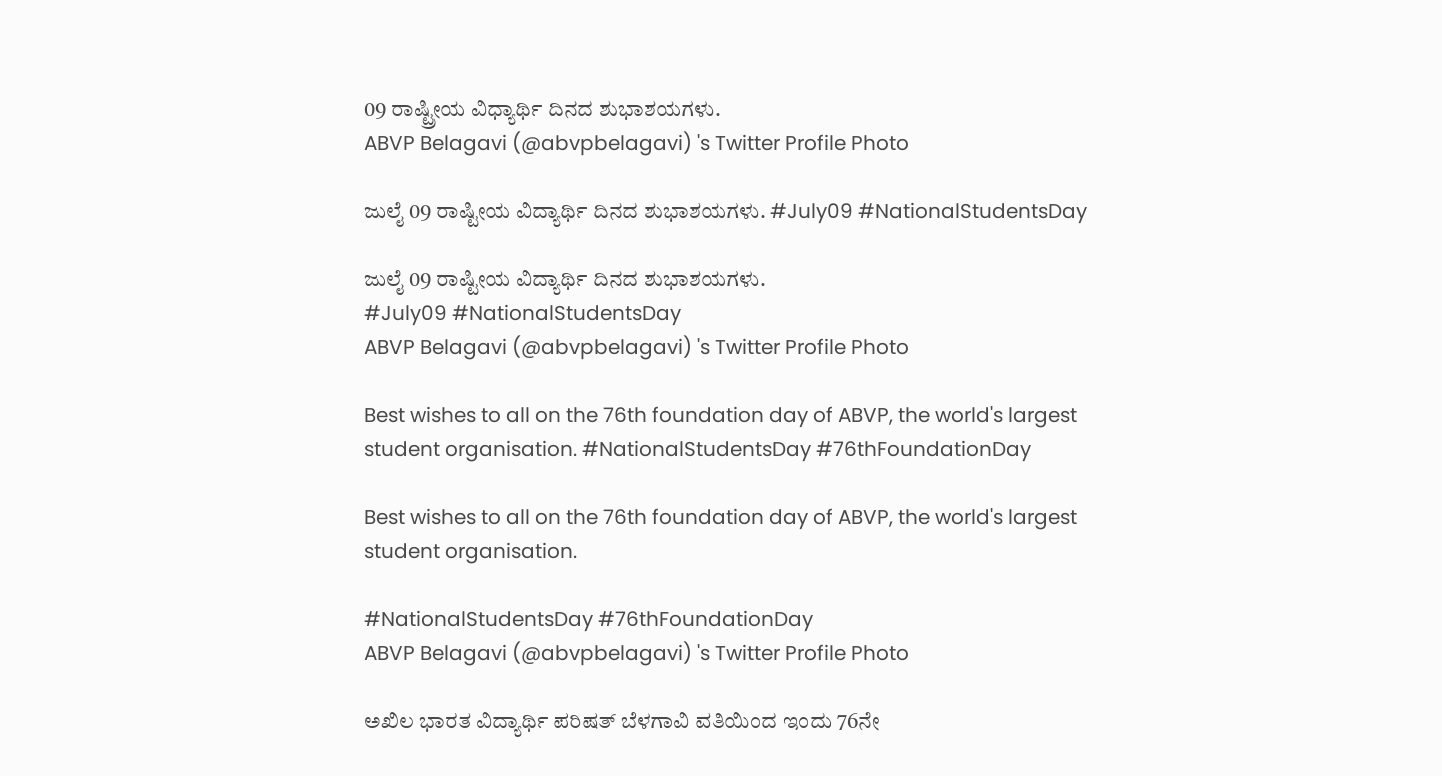09 ರಾಷ್ಟ್ರೀಯ ವಿಧ್ಯಾರ್ಥಿ ದಿನದ ಶುಭಾಶಯಗಳು.
ABVP Belagavi (@abvpbelagavi) 's Twitter Profile Photo

ಜುಲೈ 09 ರಾಷ್ಟೀಯ ವಿದ್ಯಾರ್ಥಿ ದಿನದ ಶುಭಾಶಯಗಳು. #July09 #NationalStudentsDay

ಜುಲೈ 09 ರಾಷ್ಟೀಯ ವಿದ್ಯಾರ್ಥಿ ದಿನದ ಶುಭಾಶಯಗಳು.
#July09 #NationalStudentsDay
ABVP Belagavi (@abvpbelagavi) 's Twitter Profile Photo

Best wishes to all on the 76th foundation day of ABVP, the world's largest student organisation. #NationalStudentsDay #76thFoundationDay

Best wishes to all on the 76th foundation day of ABVP, the world's largest student organisation.

#NationalStudentsDay #76thFoundationDay
ABVP Belagavi (@abvpbelagavi) 's Twitter Profile Photo

ಅಖಿಲ ಭಾರತ ವಿದ್ಯಾರ್ಥಿ ಪರಿಷತ್ ಬೆಳಗಾವಿ ವತಿಯಿಂದ ಇಂದು 76ನೇ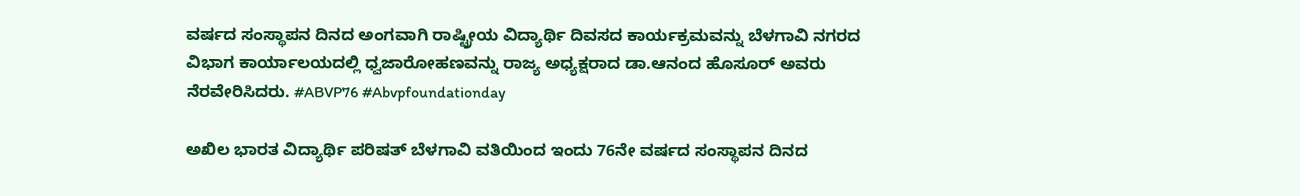ವರ್ಷದ ಸಂಸ್ಥಾಪನ ದಿನದ ಅಂಗವಾಗಿ ರಾಷ್ಟ್ರೀಯ ವಿದ್ಯಾರ್ಥಿ ದಿವಸದ ಕಾರ್ಯಕ್ರಮವನ್ನು ಬೆಳಗಾವಿ ನಗರದ ವಿಭಾಗ ಕಾರ್ಯಾಲಯದಲ್ಲಿ ಧ್ವಜಾರೋಹಣವನ್ನು ರಾಜ್ಯ ಅಧ್ಯಕ್ಷರಾದ ಡಾ.ಆನಂದ ಹೊಸೂರ್ ಅವರು ನೆರವೇರಿಸಿದರು. #ABVP76 #Abvpfoundationday

ಅಖಿಲ ಭಾರತ ವಿದ್ಯಾರ್ಥಿ ಪರಿಷತ್ ಬೆಳಗಾವಿ ವತಿಯಿಂದ ಇಂದು 76ನೇ ವರ್ಷದ ಸಂಸ್ಥಾಪನ ದಿನದ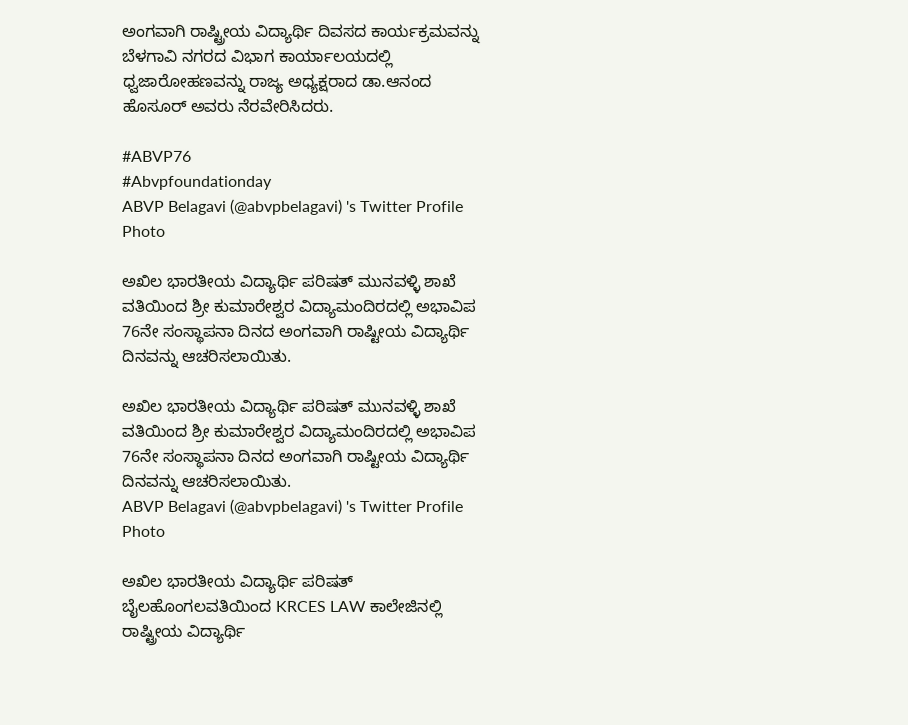ಅಂಗವಾಗಿ ರಾಷ್ಟ್ರೀಯ ವಿದ್ಯಾರ್ಥಿ ದಿವಸದ ಕಾರ್ಯಕ್ರಮವನ್ನು ಬೆಳಗಾವಿ ನಗರದ ವಿಭಾಗ ಕಾರ್ಯಾಲಯದಲ್ಲಿ ಧ್ವಜಾರೋಹಣವನ್ನು ರಾಜ್ಯ ಅಧ್ಯಕ್ಷರಾದ ಡಾ.ಆನಂದ ಹೊಸೂರ್ ಅವರು ನೆರವೇರಿಸಿದರು.

#ABVP76
#Abvpfoundationday
ABVP Belagavi (@abvpbelagavi) 's Twitter Profile Photo

ಅಖಿಲ ಭಾರತೀಯ ವಿದ್ಯಾರ್ಥಿ ಪರಿಷತ್ ಮುನವಳ್ಳಿ ಶಾಖೆ ವತಿಯಿಂದ ಶ್ರೀ ಕುಮಾರೇಶ್ವರ ವಿದ್ಯಾಮಂದಿರದಲ್ಲಿ ಅಭಾವಿಪ 76ನೇ ಸಂಸ್ಥಾಪನಾ ದಿನದ ಅಂಗವಾಗಿ ರಾಷ್ಟೀಯ ವಿದ್ಯಾರ್ಥಿ ದಿನವನ್ನು ಆಚರಿಸಲಾಯಿತು.

ಅಖಿಲ ಭಾರತೀಯ ವಿದ್ಯಾರ್ಥಿ ಪರಿಷತ್ ಮುನವಳ್ಳಿ ಶಾಖೆ ವತಿಯಿಂದ ಶ್ರೀ ಕುಮಾರೇಶ್ವರ ವಿದ್ಯಾಮಂದಿರದಲ್ಲಿ ಅಭಾವಿಪ 76ನೇ ಸಂಸ್ಥಾಪನಾ ದಿನದ ಅಂಗವಾಗಿ ರಾಷ್ಟೀಯ ವಿದ್ಯಾರ್ಥಿ ದಿನವನ್ನು ಆಚರಿಸಲಾಯಿತು.
ABVP Belagavi (@abvpbelagavi) 's Twitter Profile Photo

ಅಖಿಲ ಭಾರತೀಯ ವಿದ್ಯಾರ್ಥಿ ಪರಿಷತ್ ಬೈಲಹೊಂಗಲವತಿಯಿಂದ KRCES LAW ಕಾಲೇಜಿನಲ್ಲಿ ರಾಷ್ಟ್ರೀಯ ವಿದ್ಯಾರ್ಥಿ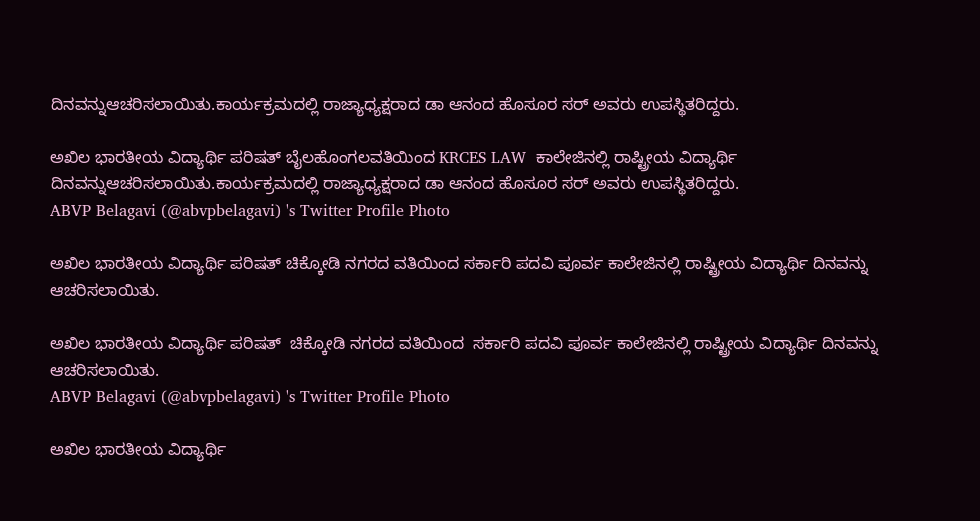ದಿನವನ್ನುಆಚರಿಸಲಾಯಿತು.ಕಾರ್ಯಕ್ರಮದಲ್ಲಿ ರಾಜ್ಯಾಧ್ಯಕ್ಷರಾದ ಡಾ ಆನಂದ ಹೊಸೂರ ಸರ್ ಅವರು ಉಪಸ್ಥಿತರಿದ್ದರು.

ಅಖಿಲ ಭಾರತೀಯ ವಿದ್ಯಾರ್ಥಿ ಪರಿಷತ್ ಬೈಲಹೊಂಗಲವತಿಯಿಂದ KRCES LAW  ಕಾಲೇಜಿನಲ್ಲಿ ರಾಷ್ಟ್ರೀಯ ವಿದ್ಯಾರ್ಥಿ ದಿನವನ್ನುಆಚರಿಸಲಾಯಿತು.ಕಾರ್ಯಕ್ರಮದಲ್ಲಿ ರಾಜ್ಯಾಧ್ಯಕ್ಷರಾದ ಡಾ ಆನಂದ ಹೊಸೂರ ಸರ್ ಅವರು ಉಪಸ್ಥಿತರಿದ್ದರು.
ABVP Belagavi (@abvpbelagavi) 's Twitter Profile Photo

ಅಖಿಲ ಭಾರತೀಯ ವಿದ್ಯಾರ್ಥಿ ಪರಿಷತ್ ಚಿಕ್ಕೋಡಿ ನಗರದ ವತಿಯಿಂದ ಸರ್ಕಾರಿ ಪದವಿ ಪೂರ್ವ ಕಾಲೇಜಿನಲ್ಲಿ ರಾಷ್ಟ್ರೀಯ ವಿದ್ಯಾರ್ಥಿ ದಿನವನ್ನು ಆಚರಿಸಲಾಯಿತು.

ಅಖಿಲ ಭಾರತೀಯ ವಿದ್ಯಾರ್ಥಿ ಪರಿಷತ್  ಚಿಕ್ಕೋಡಿ ನಗರದ ವತಿಯಿಂದ  ಸರ್ಕಾರಿ ಪದವಿ ಪೂರ್ವ ಕಾಲೇಜಿನಲ್ಲಿ ರಾಷ್ಟ್ರೀಯ ವಿದ್ಯಾರ್ಥಿ ದಿನವನ್ನು ಆಚರಿಸಲಾಯಿತು.
ABVP Belagavi (@abvpbelagavi) 's Twitter Profile Photo

ಅಖಿಲ ಭಾರತೀಯ ವಿದ್ಯಾರ್ಥಿ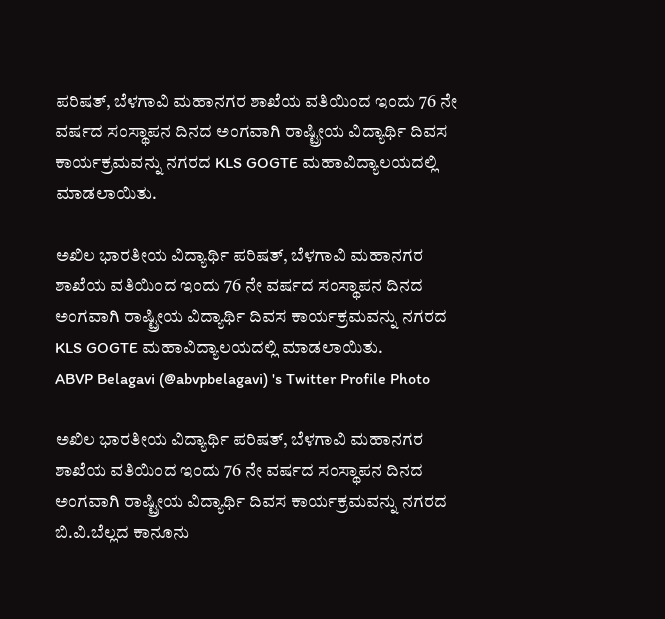ಪರಿಷತ್‌, ಬೆಳಗಾವಿ ಮಹಾನಗರ ಶಾಖೆಯ ವತಿಯಿಂದ ಇಂದು 76 ನೇ ವರ್ಷದ ಸಂಸ್ಥಾಪನ ದಿನದ ಅಂಗವಾಗಿ ರಾಷ್ಟ್ರೀಯ ವಿದ್ಯಾರ್ಥಿ ದಿವಸ ಕಾರ್ಯಕ್ರಮವನ್ನು ನಗರದ KLS GOGTE ಮಹಾವಿದ್ಯಾಲಯದಲ್ಲಿ ಮಾಡಲಾಯಿತು.

ಅಖಿಲ ಭಾರತೀಯ ವಿದ್ಯಾರ್ಥಿ ಪರಿಷತ್‌, ಬೆಳಗಾವಿ ಮಹಾನಗರ ಶಾಖೆಯ ವತಿಯಿಂದ ಇಂದು 76 ನೇ ವರ್ಷದ ಸಂಸ್ಥಾಪನ ದಿನದ ಅಂಗವಾಗಿ ರಾಷ್ಟ್ರೀಯ ವಿದ್ಯಾರ್ಥಿ ದಿವಸ ಕಾರ್ಯಕ್ರಮವನ್ನು ನಗರದ KLS GOGTE ಮಹಾವಿದ್ಯಾಲಯದಲ್ಲಿ ಮಾಡಲಾಯಿತು.
ABVP Belagavi (@abvpbelagavi) 's Twitter Profile Photo

ಅಖಿಲ ಭಾರತೀಯ ವಿದ್ಯಾರ್ಥಿ ಪರಿಷತ್‌, ಬೆಳಗಾವಿ ಮಹಾನಗರ ಶಾಖೆಯ ವತಿಯಿಂದ ಇಂದು 76 ನೇ ವರ್ಷದ ಸಂಸ್ಥಾಪನ ದಿನದ ಅಂಗವಾಗಿ ರಾಷ್ಟ್ರೀಯ ವಿದ್ಯಾರ್ಥಿ ದಿವಸ ಕಾರ್ಯಕ್ರಮವನ್ನು ನಗರದ ಬಿ.ವಿ.ಬೆಲ್ಲದ ಕಾನೂನು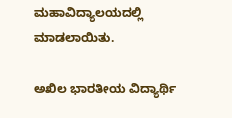ಮಹಾವಿದ್ಯಾಲಯದಲ್ಲಿ ಮಾಡಲಾಯಿತು.

ಅಖಿಲ ಭಾರತೀಯ ವಿದ್ಯಾರ್ಥಿ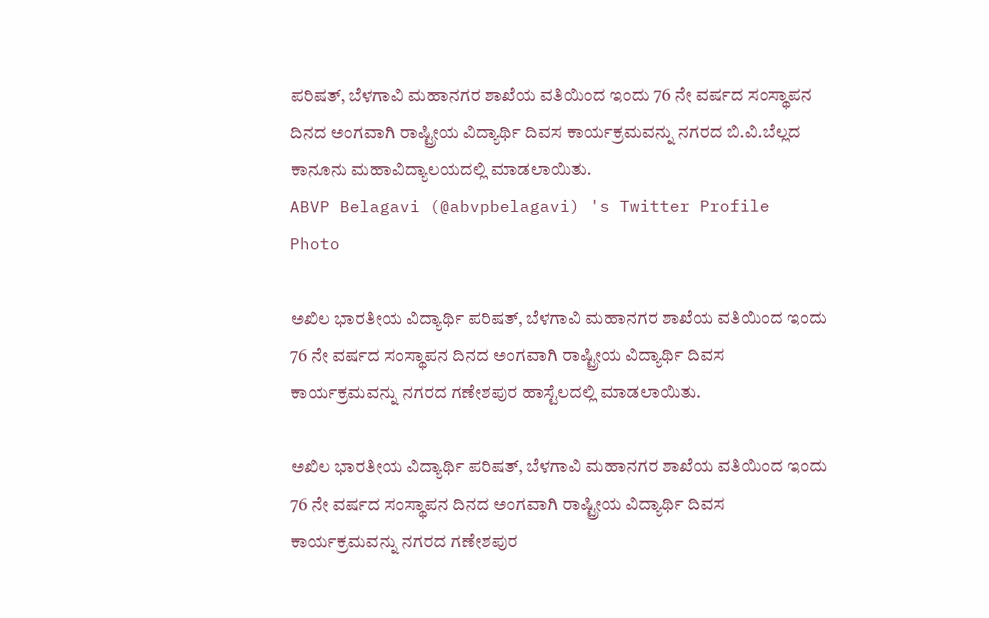ಪರಿಷತ್‌, ಬೆಳಗಾವಿ ಮಹಾನಗರ ಶಾಖೆಯ ವತಿಯಿಂದ ಇಂದು 76 ನೇ ವರ್ಷದ ಸಂಸ್ಥಾಪನ ದಿನದ ಅಂಗವಾಗಿ ರಾಷ್ಟ್ರೀಯ ವಿದ್ಯಾರ್ಥಿ ದಿವಸ ಕಾರ್ಯಕ್ರಮವನ್ನು ನಗರದ ಬಿ.ವಿ.ಬೆಲ್ಲದ ಕಾನೂನು ಮಹಾವಿದ್ಯಾಲಯದಲ್ಲಿ ಮಾಡಲಾಯಿತು.
ABVP Belagavi (@abvpbelagavi) 's Twitter Profile Photo

ಅಖಿಲ ಭಾರತೀಯ ವಿದ್ಯಾರ್ಥಿ ಪರಿಷತ್‌, ಬೆಳಗಾವಿ ಮಹಾನಗರ ಶಾಖೆಯ ವತಿಯಿಂದ ಇಂದು 76 ನೇ ವರ್ಷದ ಸಂಸ್ಥಾಪನ ದಿನದ ಅಂಗವಾಗಿ ರಾಷ್ಟ್ರೀಯ ವಿದ್ಯಾರ್ಥಿ ದಿವಸ ಕಾರ್ಯಕ್ರಮವನ್ನು ನಗರದ ಗಣೇಶಪುರ ಹಾಸ್ಟೆಲದಲ್ಲಿ ಮಾಡಲಾಯಿತು.

ಅಖಿಲ ಭಾರತೀಯ ವಿದ್ಯಾರ್ಥಿ ಪರಿಷತ್‌, ಬೆಳಗಾವಿ ಮಹಾನಗರ ಶಾಖೆಯ ವತಿಯಿಂದ ಇಂದು 76 ನೇ ವರ್ಷದ ಸಂಸ್ಥಾಪನ ದಿನದ ಅಂಗವಾಗಿ ರಾಷ್ಟ್ರೀಯ ವಿದ್ಯಾರ್ಥಿ ದಿವಸ ಕಾರ್ಯಕ್ರಮವನ್ನು ನಗರದ ಗಣೇಶಪುರ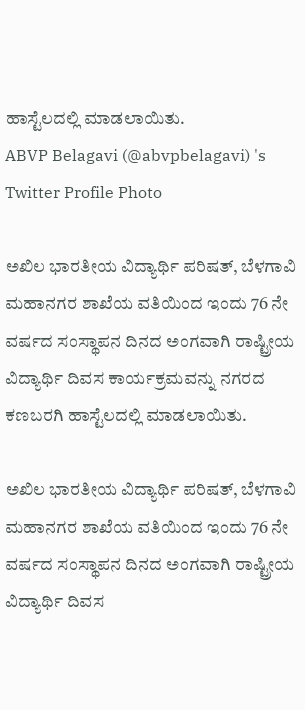ಹಾಸ್ಟೆಲದಲ್ಲಿ ಮಾಡಲಾಯಿತು.
ABVP Belagavi (@abvpbelagavi) 's Twitter Profile Photo

ಅಖಿಲ ಭಾರತೀಯ ವಿದ್ಯಾರ್ಥಿ ಪರಿಷತ್‌, ಬೆಳಗಾವಿ ಮಹಾನಗರ ಶಾಖೆಯ ವತಿಯಿಂದ ಇಂದು 76 ನೇ ವರ್ಷದ ಸಂಸ್ಥಾಪನ ದಿನದ ಅಂಗವಾಗಿ ರಾಷ್ಟ್ರೀಯ ವಿದ್ಯಾರ್ಥಿ ದಿವಸ ಕಾರ್ಯಕ್ರಮವನ್ನು ನಗರದ ಕಣಬರಗಿ ಹಾಸ್ಟೆಲದಲ್ಲಿ ಮಾಡಲಾಯಿತು.

ಅಖಿಲ ಭಾರತೀಯ ವಿದ್ಯಾರ್ಥಿ ಪರಿಷತ್‌, ಬೆಳಗಾವಿ ಮಹಾನಗರ ಶಾಖೆಯ ವತಿಯಿಂದ ಇಂದು 76 ನೇ ವರ್ಷದ ಸಂಸ್ಥಾಪನ ದಿನದ ಅಂಗವಾಗಿ ರಾಷ್ಟ್ರೀಯ ವಿದ್ಯಾರ್ಥಿ ದಿವಸ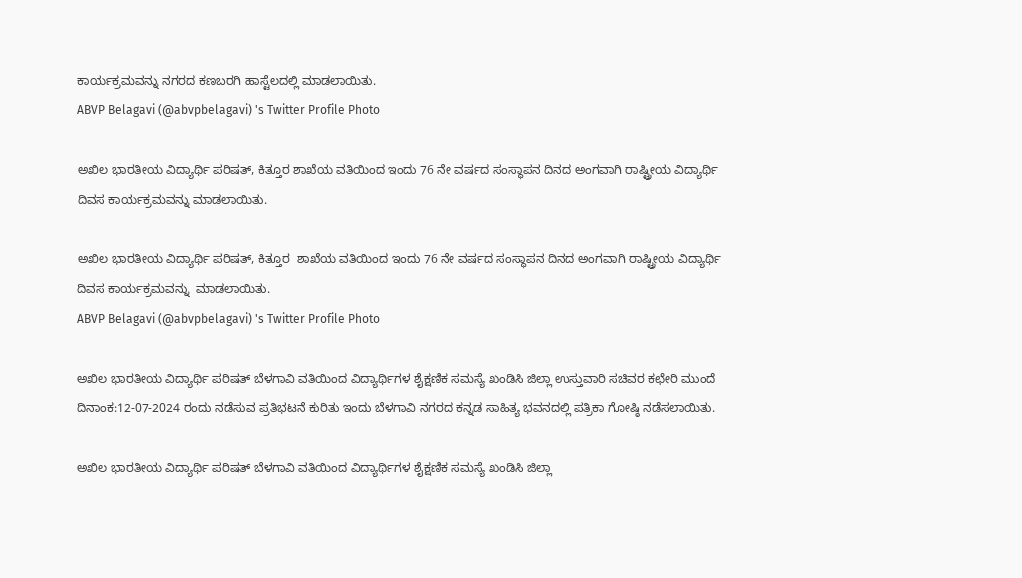ಕಾರ್ಯಕ್ರಮವನ್ನು ನಗರದ ಕಣಬರಗಿ ಹಾಸ್ಟೆಲದಲ್ಲಿ ಮಾಡಲಾಯಿತು.
ABVP Belagavi (@abvpbelagavi) 's Twitter Profile Photo

ಅಖಿಲ ಭಾರತೀಯ ವಿದ್ಯಾರ್ಥಿ ಪರಿಷತ್‌, ಕಿತ್ತೂರ ಶಾಖೆಯ ವತಿಯಿಂದ ಇಂದು 76 ನೇ ವರ್ಷದ ಸಂಸ್ಥಾಪನ ದಿನದ ಅಂಗವಾಗಿ ರಾಷ್ಟ್ರೀಯ ವಿದ್ಯಾರ್ಥಿ ದಿವಸ ಕಾರ್ಯಕ್ರಮವನ್ನು ಮಾಡಲಾಯಿತು.

ಅಖಿಲ ಭಾರತೀಯ ವಿದ್ಯಾರ್ಥಿ ಪರಿಷತ್‌, ಕಿತ್ತೂರ  ಶಾಖೆಯ ವತಿಯಿಂದ ಇಂದು 76 ನೇ ವರ್ಷದ ಸಂಸ್ಥಾಪನ ದಿನದ ಅಂಗವಾಗಿ ರಾಷ್ಟ್ರೀಯ ವಿದ್ಯಾರ್ಥಿ ದಿವಸ ಕಾರ್ಯಕ್ರಮವನ್ನು  ಮಾಡಲಾಯಿತು.
ABVP Belagavi (@abvpbelagavi) 's Twitter Profile Photo

ಅಖಿಲ ಭಾರತೀಯ ವಿದ್ಯಾರ್ಥಿ ಪರಿಷತ್ ಬೆಳಗಾವಿ ವತಿಯಿಂದ ವಿದ್ಯಾರ್ಥಿಗಳ ಶೈಕ್ಷಣಿಕ ಸಮಸ್ಯೆ ಖಂಡಿಸಿ ಜಿಲ್ಲಾ ಉಸ್ತುವಾರಿ ಸಚಿವರ ಕಛೇರಿ ಮುಂದೆ ದಿನಾಂಕ:12-07-2024 ರಂದು ನಡೆಸುವ ಪ್ರತಿಭಟನೆ ಕುರಿತು ಇಂದು ಬೆಳಗಾವಿ ನಗರದ ಕನ್ನಡ ಸಾಹಿತ್ಯ ಭವನದಲ್ಲಿ ಪತ್ರಿಕಾ ಗೋಷ್ಠಿ ನಡೆಸಲಾಯಿತು.

ಅಖಿಲ ಭಾರತೀಯ ವಿದ್ಯಾರ್ಥಿ ಪರಿಷತ್ ಬೆಳಗಾವಿ ವತಿಯಿಂದ ವಿದ್ಯಾರ್ಥಿಗಳ ಶೈಕ್ಷಣಿಕ ಸಮಸ್ಯೆ ಖಂಡಿಸಿ ಜಿಲ್ಲಾ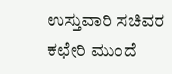ಉಸ್ತುವಾರಿ ಸಚಿವರ ಕಛೇರಿ ಮುಂದೆ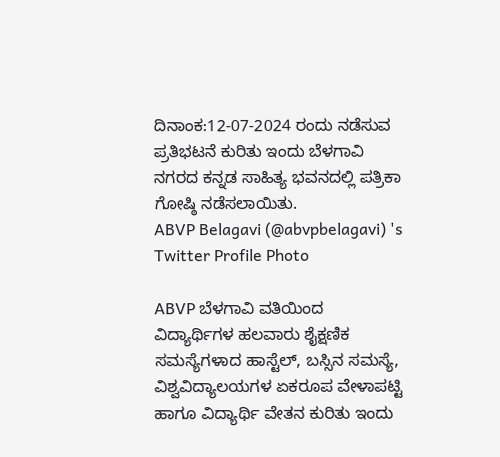ದಿನಾಂಕ:12-07-2024 ರಂದು ನಡೆಸುವ ಪ್ರತಿಭಟನೆ ಕುರಿತು ಇಂದು ಬೆಳಗಾವಿ ನಗರದ ಕನ್ನಡ ಸಾಹಿತ್ಯ ಭವನದಲ್ಲಿ ಪತ್ರಿಕಾ ಗೋಷ್ಠಿ ನಡೆಸಲಾಯಿತು.
ABVP Belagavi (@abvpbelagavi) 's Twitter Profile Photo

ABVP ಬೆಳಗಾವಿ ವತಿಯಿಂದ ವಿದ್ಯಾರ್ಥಿಗಳ ಹಲವಾರು ಶೈಕ್ಷಣಿಕ ಸಮಸ್ಯೆಗಳಾದ ಹಾಸ್ಟೆಲ್, ಬಸ್ಸಿನ ಸಮಸ್ಯೆ, ವಿಶ್ವವಿದ್ಯಾಲಯಗಳ ಏಕರೂಪ ವೇಳಾಪಟ್ಟಿ ಹಾಗೂ ವಿದ್ಯಾರ್ಥಿ ವೇತನ ಕುರಿತು ಇಂದು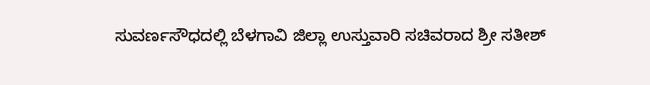ಸುವರ್ಣಸೌಧದಲ್ಲಿ ಬೆಳಗಾವಿ ಜಿಲ್ಲಾ ಉಸ್ತುವಾರಿ ಸಚಿವರಾದ ಶ್ರೀ ಸತೀಶ್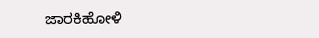ಜಾರಕಿಹೋಳಿ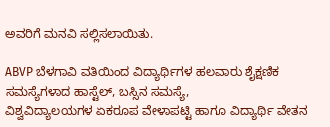ಅವರಿಗೆ ಮನವಿ ಸಲ್ಲಿಸಲಾಯಿತು.

ABVP ಬೆಳಗಾವಿ ವತಿಯಿಂದ ವಿದ್ಯಾರ್ಥಿಗಳ ಹಲವಾರು ಶೈಕ್ಷಣಿಕ ಸಮಸ್ಯೆಗಳಾದ ಹಾಸ್ಟೆಲ್, ಬಸ್ಸಿನ ಸಮಸ್ಯೆ,
ವಿಶ್ವವಿದ್ಯಾಲಯಗಳ ಏಕರೂಪ ವೇಳಾಪಟ್ಟಿ ಹಾಗೂ ವಿದ್ಯಾರ್ಥಿ ವೇತನ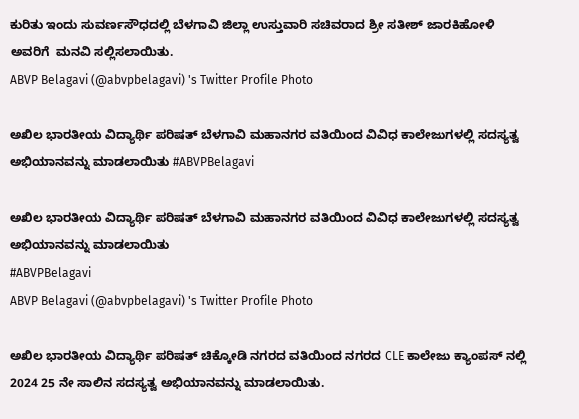ಕುರಿತು ಇಂದು ಸುವರ್ಣಸೌಧದಲ್ಲಿ ಬೆಳಗಾವಿ ಜಿಲ್ಲಾ ಉಸ್ತುವಾರಿ ಸಚಿವರಾದ ಶ್ರೀ ಸತೀಶ್ ಜಾರಕಿಹೋಳಿ ಅವರಿಗೆ  ಮನವಿ ಸಲ್ಲಿಸಲಾಯಿತು.
ABVP Belagavi (@abvpbelagavi) 's Twitter Profile Photo

ಅಖಿಲ ಭಾರತೀಯ ವಿದ್ಯಾರ್ಥಿ ಪರಿಷತ್ ಬೆಳಗಾವಿ ಮಹಾನಗರ ವತಿಯಿಂದ ವಿವಿಧ ಕಾಲೇಜುಗಳಲ್ಲಿ ಸದಸ್ಯತ್ವ ಅಭಿಯಾನವನ್ನು ಮಾಡಲಾಯಿತು #ABVPBelagavi

ಅಖಿಲ ಭಾರತೀಯ ವಿದ್ಯಾರ್ಥಿ ಪರಿಷತ್ ಬೆಳಗಾವಿ ಮಹಾನಗರ ವತಿಯಿಂದ ವಿವಿಧ ಕಾಲೇಜುಗಳಲ್ಲಿ ಸದಸ್ಯತ್ವ ಅಭಿಯಾನವನ್ನು ಮಾಡಲಾಯಿತು
#ABVPBelagavi
ABVP Belagavi (@abvpbelagavi) 's Twitter Profile Photo

ಅಖಿಲ ಭಾರತೀಯ ವಿದ್ಯಾರ್ಥಿ ಪರಿಷತ್ ಚಿಕ್ಕೋಡಿ ನಗರದ ವತಿಯಿಂದ ನಗರದ CLE ಕಾಲೇಜು ಕ್ಯಾಂಪಸ್ ನಲ್ಲಿ 2024 25 ನೇ ಸಾಲಿನ ಸದಸ್ಯತ್ವ ಅಭಿಯಾನವನ್ನು ಮಾಡಲಾಯಿತು.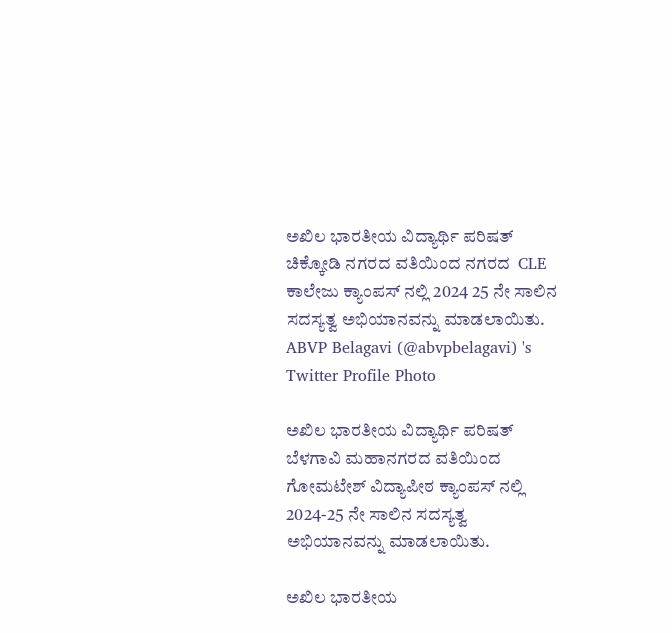ಅಖಿಲ ಭಾರತೀಯ ವಿದ್ಯಾರ್ಥಿ ಪರಿಷತ್  ಚಿಕ್ಕೋಡಿ ನಗರದ ವತಿಯಿಂದ ನಗರದ  CLE ಕಾಲೇಜು ಕ್ಯಾಂಪಸ್ ನಲ್ಲಿ 2024 25 ನೇ ಸಾಲಿನ ಸದಸ್ಯತ್ವ ಅಭಿಯಾನವನ್ನು ಮಾಡಲಾಯಿತು.
ABVP Belagavi (@abvpbelagavi) 's Twitter Profile Photo

ಅಖಿಲ ಭಾರತೀಯ ವಿದ್ಯಾರ್ಥಿ ಪರಿಷತ್ ಬೆಳಗಾವಿ ಮಹಾನಗರದ ವತಿಯಿಂದ ಗೋಮಟೇಶ್ ವಿದ್ಯಾಪೀಠ ಕ್ಯಾಂಪಸ್ ನಲ್ಲಿ 2024-25 ನೇ ಸಾಲಿನ ಸದಸ್ಯತ್ವ ಅಭಿಯಾನವನ್ನು ಮಾಡಲಾಯಿತು.

ಅಖಿಲ ಭಾರತೀಯ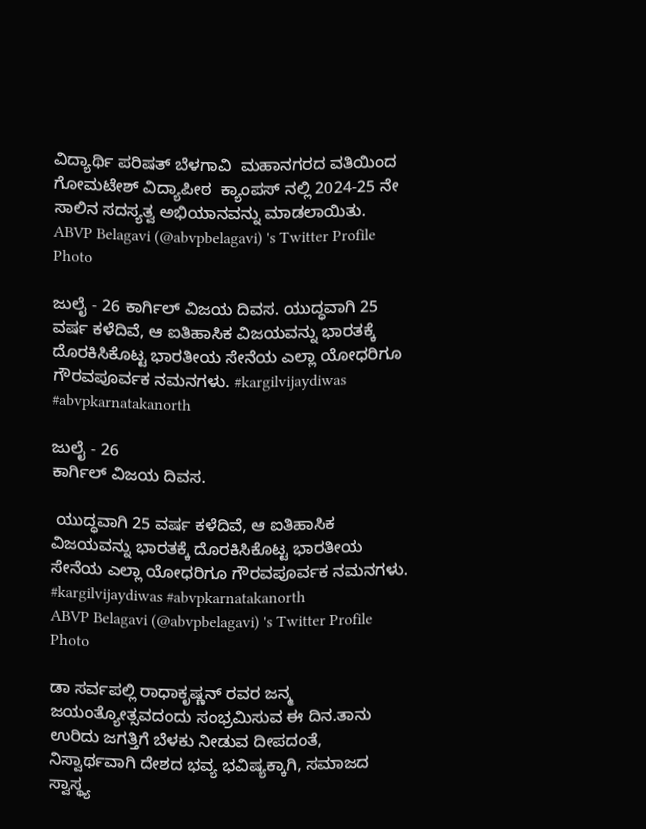ವಿದ್ಯಾರ್ಥಿ ಪರಿಷತ್ ಬೆಳಗಾವಿ  ಮಹಾನಗರದ ವತಿಯಿಂದ ಗೋಮಟೇಶ್ ವಿದ್ಯಾಪೀಠ  ಕ್ಯಾಂಪಸ್ ನಲ್ಲಿ 2024-25 ನೇ ಸಾಲಿನ ಸದಸ್ಯತ್ವ ಅಭಿಯಾನವನ್ನು ಮಾಡಲಾಯಿತು.
ABVP Belagavi (@abvpbelagavi) 's Twitter Profile Photo

ಜುಲೈ - 26 ಕಾರ್ಗಿಲ್ ವಿಜಯ ದಿವಸ. ಯುದ್ಧವಾಗಿ 25 ವರ್ಷ ಕಳೆದಿವೆ, ಆ ಐತಿಹಾಸಿಕ ವಿಜಯವನ್ನು ಭಾರತಕ್ಕೆ ದೊರಕಿಸಿಕೊಟ್ಟ ಭಾರತೀಯ ಸೇನೆಯ ಎಲ್ಲಾ ಯೋಧರಿಗೂ ಗೌರವಪೂರ್ವಕ ನಮನಗಳು. #kargilvijaydiwas #abvpkarnatakanorth

ಜುಲೈ - 26
ಕಾರ್ಗಿಲ್ ವಿಜಯ ದಿವಸ.

 ಯುದ್ಧವಾಗಿ 25 ವರ್ಷ ಕಳೆದಿವೆ, ಆ ಐತಿಹಾಸಿಕ ವಿಜಯವನ್ನು ಭಾರತಕ್ಕೆ ದೊರಕಿಸಿಕೊಟ್ಟ ಭಾರತೀಯ ಸೇನೆಯ ಎಲ್ಲಾ ಯೋಧರಿಗೂ ಗೌರವಪೂರ್ವಕ ನಮನಗಳು.
#kargilvijaydiwas #abvpkarnatakanorth
ABVP Belagavi (@abvpbelagavi) 's Twitter Profile Photo

ಡಾ ಸರ್ವಪಲ್ಲಿ ರಾಧಾಕೃಷ್ಣನ್ ರವರ ಜನ್ಮ ಜಯಂತ್ಯೋತ್ಸವದಂದು ಸಂಭ್ರಮಿಸುವ ಈ ದಿನ.ತಾನು ಉರಿದು ಜಗತ್ತಿಗೆ ಬೆಳಕು ನೀಡುವ ದೀಪದಂತೆ, ನಿಸ್ವಾರ್ಥವಾಗಿ ದೇಶದ ಭವ್ಯ ಭವಿಷ್ಯಕ್ಕಾಗಿ, ಸಮಾಜದ ಸ್ವಾಸ್ಥ್ಯ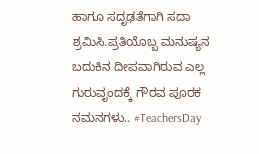ಹಾಗೂ ಸದೃಢತೆಗಾಗಿ ಸದಾ ಶ್ರಮಿಸಿ.ಪ್ರತಿಯೊಬ್ಬ ಮನುಷ್ಯನ ಬದುಕಿನ ದೀಪವಾಗಿರುವ ಎಲ್ಲ ಗುರುವೃಂದಕ್ಕೆ ಗೌರವ ಪೂರಕ ನಮನಗಳು.. #TeachersDay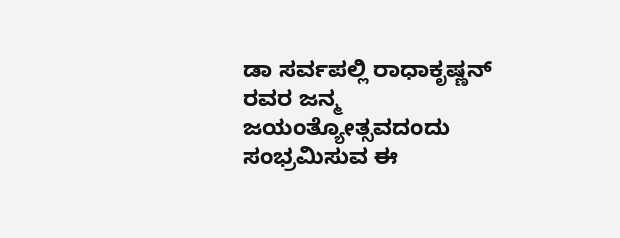ಡಾ ಸರ್ವಪಲ್ಲಿ ರಾಧಾಕೃಷ್ಣನ್ ರವರ ಜನ್ಮ ಜಯಂತ್ಯೋತ್ಸವದಂದು ಸಂಭ್ರಮಿಸುವ ಈ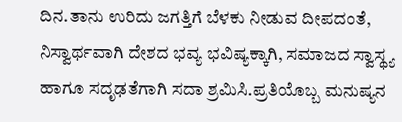ದಿನ.ತಾನು ಉರಿದು ಜಗತ್ತಿಗೆ ಬೆಳಕು ನೀಡುವ ದೀಪದಂತೆ, ನಿಸ್ವಾರ್ಥವಾಗಿ ದೇಶದ ಭವ್ಯ ಭವಿಷ್ಯಕ್ಕಾಗಿ, ಸಮಾಜದ ಸ್ವಾಸ್ಥ್ಯ ಹಾಗೂ ಸದೃಢತೆಗಾಗಿ ಸದಾ ಶ್ರಮಿಸಿ.ಪ್ರತಿಯೊಬ್ಬ ಮನುಷ್ಯನ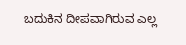ಬದುಕಿನ ದೀಪವಾಗಿರುವ ಎಲ್ಲ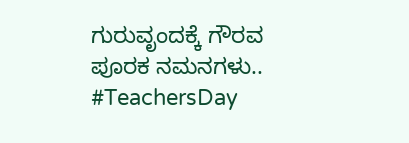ಗುರುವೃಂದಕ್ಕೆ ಗೌರವ ಪೂರಕ ನಮನಗಳು..
#TeachersDay